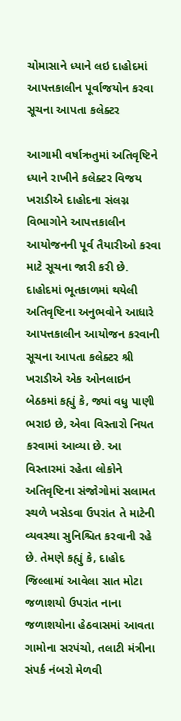ચોમાસાને ધ્યાને લઇ દાહોદમાં આપત્તકાલીન પૂર્વાજયોન કરવા સૂચના આપતા કલેક્ટર

આગામી વર્ષાઋતુમાં અતિવૃષ્ટિને ધ્યાને રાખીને કલેક્ટર વિજય ખરાડીએ દાહોદના સંલગ્ન વિભાગોને આપત્તકાલીન આયોજનની પૂર્વ તૈયારીઓ કરવા માટે સૂચના જારી કરી છે. દાહોદમાં ભૂતકાળમાં થયેલી અતિવૃષ્ટિના અનુભવોને આધારે આપત્તકાલીન આયોજન કરવાની સૂચના આપતા કલેક્ટર શ્રી ખરાડીએ એક ઓનલાઇન બેઠકમાં કહ્યું કે, જ્યાં વધુ પાણી ભરાઇ છે, એવા વિસ્તારો નિયત કરવામાં આવ્યા છે. આ વિસ્તારમાં રહેતા લોકોને અતિવૃષ્ટિના સંજોગોમાં સલામત સ્થળે ખસેડવા ઉપરાંત તે માટેની વ્યવસ્થા સુનિશ્ચિત કરવાની રહે છે. તેમણે કહ્યું કે, દાહોદ જિલ્લામાં આવેલા સાત મોટા જળાશયો ઉપરાંત નાના જળાશયોના હેઠવાસમાં આવતા ગામોના સરપંચો, તલાટી મંત્રીના સંપર્ક નંબરો મેળવી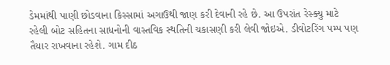ડેમમાંથી પાણી છોડવાના કિસ્સામાં અગાઉથી જાણ કરી દેવાની રહે છે. આ ઉપરાંત રેસ્ક્યુ માટે રહેલી બોટ સહિતના સાધનોની વાસ્તવિક સ્થતિની ચકાસણી કરી લેવી જોઇએ. ડીવોટરિંગ પમ્પ પણ તૈયાર રાખવાના રહેશે. ગામ દીઠ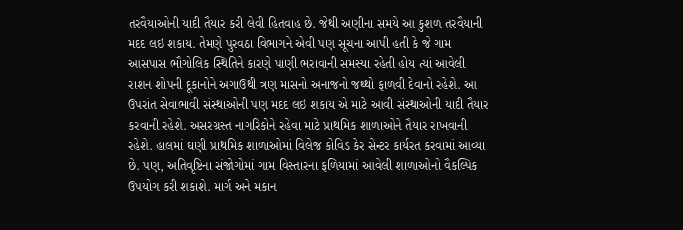તરવૈયાઓની યાદી તૈયાર કરી લેવી હિતવાહ છે. જેથી અણીના સમયે આ કુશળ તરવૈયાની મદદ લઇ શકાય. તેમણે પુરવઠા વિભાગને એવી પણ સૂચના આપી હતી કે જે ગામ આસપાસ ભૌગોલિક સ્થિતિને કારણે પાણી ભરાવાની સમસ્યા રહેતી હોય ત્યાં આવેલી રાશન શોપની દૂકાનોને અગાઉથી ત્રણ માસનો અનાજનો જથ્થો ફાળવી દેવાનો રહેશે. આ ઉપરાંત સેવાભાવી સંસ્થાઓની પણ મદદ લઇ શકાય એ માટે આવી સંસ્થાઓની યાદી તૈયાર કરવાની રહેશે. અસરગ્રસ્ત નાગરિકોને રહેવા માટે પ્રાથમિક શાળાઓને તૈયાર રાખવાની રહેશે. હાલમાં ઘણી પ્રાથમિક શાળાઓમાં વિલેજ કોવિડ કેર સેન્ટર કાર્યરત કરવામાં આવ્યા છે. પણ, અતિવૃષ્ટિના સંજોગોમાં ગામ વિસ્તારના ફળિયામાં આવેલી શાળાઓનો વૈકલ્પિક ઉપયોગ કરી શકાશે. માર્ગ અને મકાન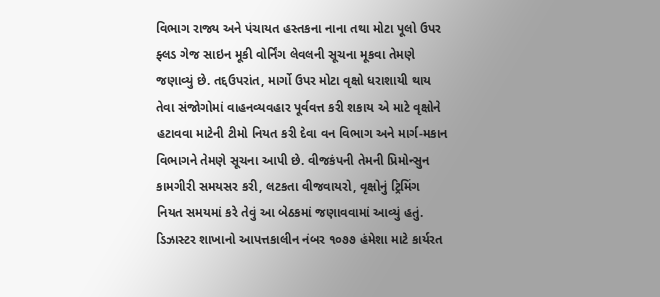વિભાગ રાજ્ય અને પંચાયત હસ્તકના નાના તથા મોટા પૂલો ઉપર ફ્લડ ગેજ સાઇન મૂકી વોર્નિંગ લેવલની સૂચના મૂકવા તેમણે જણાવ્યું છે. તદ્દઉપરાંત, માર્ગો ઉપર મોટા વૃક્ષો ધરાશાયી થાય તેવા સંજોગોમાં વાહનવ્યવહાર પૂર્વવત્ત કરી શકાય એ માટે વૃક્ષોને હટાવવા માટેની ટીમો નિયત કરી દેવા વન વિભાગ અને માર્ગ-મકાન વિભાગને તેમણે સૂચના આપી છે. વીજકંપની તેમની પ્રિમોન્સુન કામગીરી સમયસર કરી, લટકતા વીજવાયરો, વૃક્ષોનું ટ્રિમિંગ નિયત સમયમાં કરે તેવું આ બેઠકમાં જણાવવામાં આવ્યું હતું. ડિઝાસ્ટર શાખાનો આપત્તકાલીન નંબર ૧૦૭૭ હંમેશા માટે કાર્યરત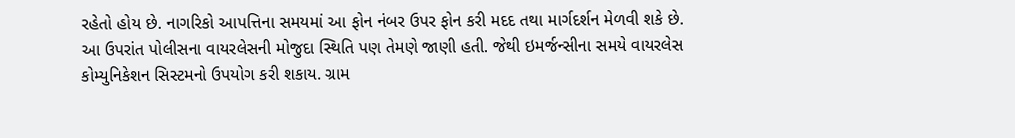રહેતો હોય છે. નાગરિકો આપત્તિના સમયમાં આ ફોન નંબર ઉપર ફોન કરી મદદ તથા માર્ગદર્શન મેળવી શકે છે. આ ઉપરાંત પોલીસના વાયરલેસની મોજુદા સ્થિતિ પણ તેમણે જાણી હતી. જેથી ઇમર્જન્સીના સમયે વાયરલેસ કોમ્યુનિકેશન સિસ્ટમનો ઉપયોગ કરી શકાય. ગ્રામ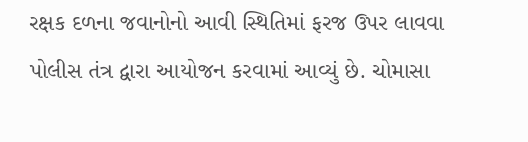રક્ષક દળના જવાનોનો આવી સ્થિતિમાં ફરજ ઉપર લાવવા પોલીસ તંત્ર દ્વારા આયોજન કરવામાં આવ્યું છે. ચોમાસા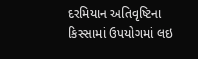દરમિયાન અતિવૃષ્ટિના કિસ્સામાં ઉપયોગમાં લઇ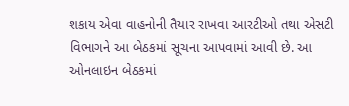શકાય એવા વાહનોની તૈયાર રાખવા આરટીઓ તથા એસટી વિભાગને આ બેઠકમાં સૂચના આપવામાં આવી છે. આ ઓનલાઇન બેઠકમાં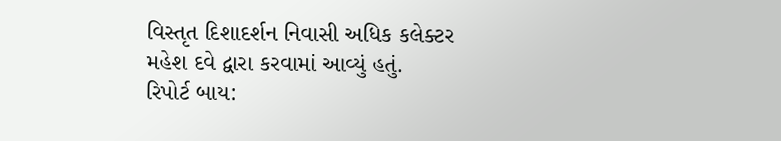વિસ્તૃત દિશાદર્શન નિવાસી અધિક કલેક્ટર મહેશ દવે દ્વારા કરવામાં આવ્યું હતું.
રિપોર્ટ બાય: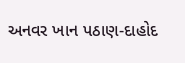અનવર ખાન પઠાણ-દાહોદ